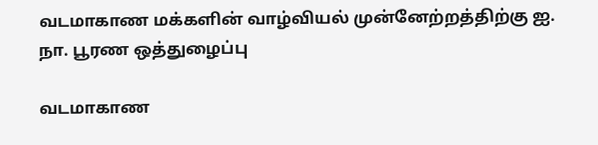வடமாகாண மக்களின் வாழ்வியல் முன்னேற்றத்திற்கு ஐ. நா. பூரண ஒத்துழைப்பு

வடமாகாண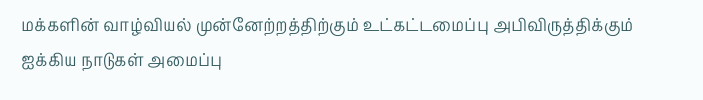மக்களின் வாழ்வியல் முன்னேற்றத்திற்கும் உட்கட்டமைப்பு அபிவிருத்திக்கும் ஐக்கிய நாடுகள் அமைப்பு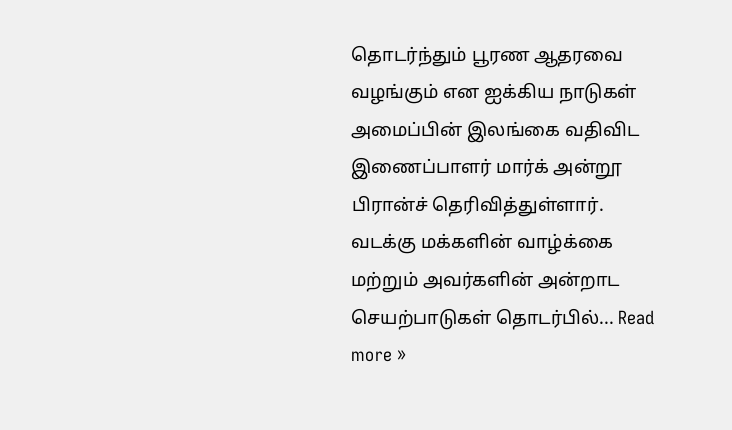தொடர்ந்தும் பூரண ஆதரவை வழங்கும் என ஐக்கிய நாடுகள் அமைப்பின் இலங்கை வதிவிட இணைப்பாளர் மார்க் அன்றூ பிரான்ச் தெரிவித்துள்ளார். வடக்கு மக்களின் வாழ்க்கை மற்றும் அவர்களின் அன்றாட செயற்பாடுகள் தொடர்பில்... Read more »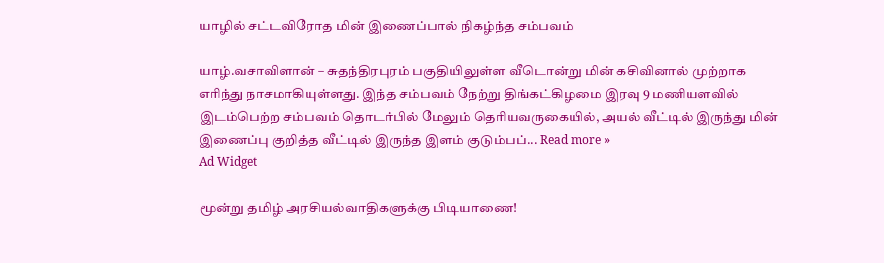யாழில் சட்டவிரோத மின் இணைப்பால் நிகழ்ந்த சம்பவம்

யாழ்.வசாவிளான் – சுதந்திரபுரம் பகுதியிலுள்ள வீடொன்று மின் கசிவினால் முற்றாக எரிந்து நாசமாகியுள்ளது. இந்த சம்பவம் நேற்று திங்கட்கிழமை இரவு 9 மணியளவில் இடம்பெற்ற சம்பவம் தொடர்பில் மேலும் தெரியவருகையில், அயல் வீட்டில் இருந்து மின் இணைப்பு குறித்த வீட்டில் இருந்த இளம் குடும்பப்... Read more »
Ad Widget

மூன்று தமிழ் அரசியல்வாதிகளுக்கு பிடியாணை!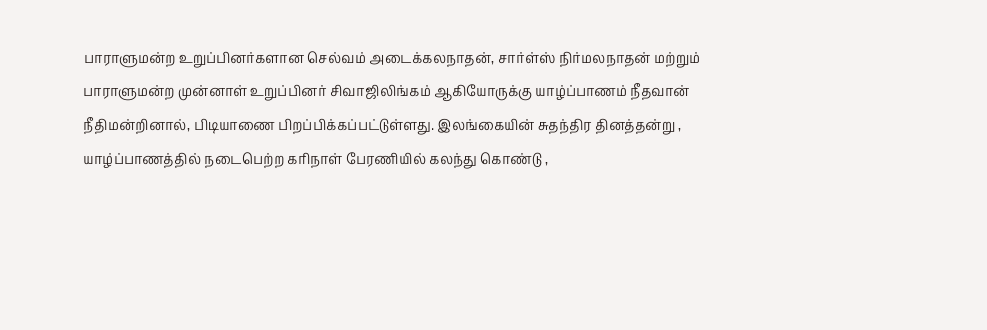பாராளுமன்ற உறுப்பினர்களான செல்வம் அடைக்கலநாதன், சார்ள்ஸ் நிர்மலநாதன் மற்றும் பாராளுமன்ற முன்னாள் உறுப்பினர் சிவாஜிலிங்கம் ஆகியோருக்கு யாழ்ப்பாணம் நீதவான் நீதிமன்றினால், பிடியாணை பிறப்பிக்கப்பட்டுள்ளது. இலங்கையின் சுதந்திர தினத்தன்று , யாழ்ப்பாணத்தில் நடைபெற்ற கரிநாள் பேரணியில் கலந்து கொண்டு ,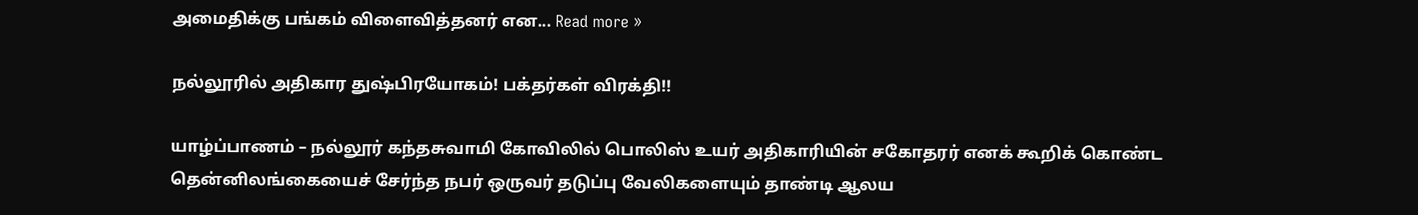அமைதிக்கு பங்கம் விளைவித்தனர் என... Read more »

நல்லூரில் அதிகார துஷ்பிரயோகம்! பக்தர்கள் விரக்தி!!

யாழ்ப்பாணம் – நல்லூர் கந்தசுவாமி கோவிலில் பொலிஸ் உயர் அதிகாரியின் சகோதரர் எனக் கூறிக் கொண்ட தென்னிலங்கையைச் சேர்ந்த நபர் ஒருவர் தடுப்பு வேலிகளையும் தாண்டி ஆலய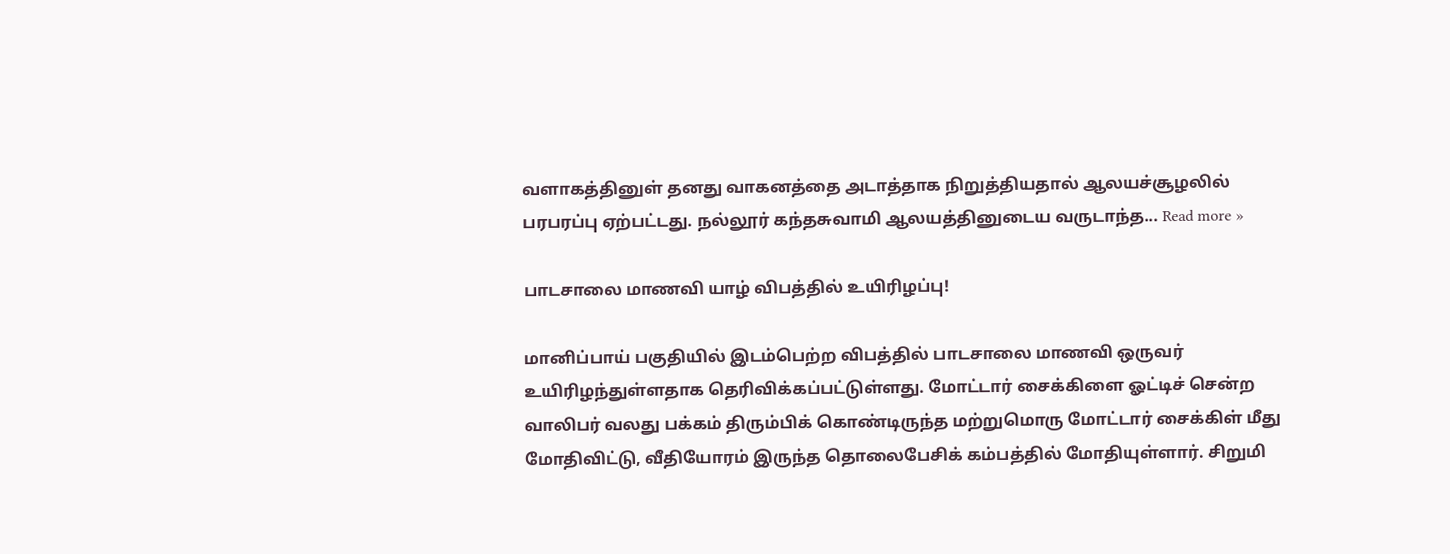வளாகத்தினுள் தனது வாகனத்தை அடாத்தாக நிறுத்தியதால் ஆலயச்சூழலில் பரபரப்பு ஏற்பட்டது. நல்லூர் கந்தசுவாமி ஆலயத்தினுடைய வருடாந்த... Read more »

பாடசாலை மாணவி யாழ் விபத்தில் உயிரிழப்பு!

மானிப்பாய் பகுதியில் இடம்பெற்ற விபத்தில் பாடசாலை மாணவி ஒருவர் உயிரிழந்துள்ளதாக தெரிவிக்கப்பட்டுள்ளது. மோட்டார் சைக்கிளை ஓட்டிச் சென்ற வாலிபர் வலது பக்கம் திரும்பிக் கொண்டிருந்த மற்றுமொரு மோட்டார் சைக்கிள் மீது மோதிவிட்டு, வீதியோரம் இருந்த தொலைபேசிக் கம்பத்தில் மோதியுள்ளார். சிறுமி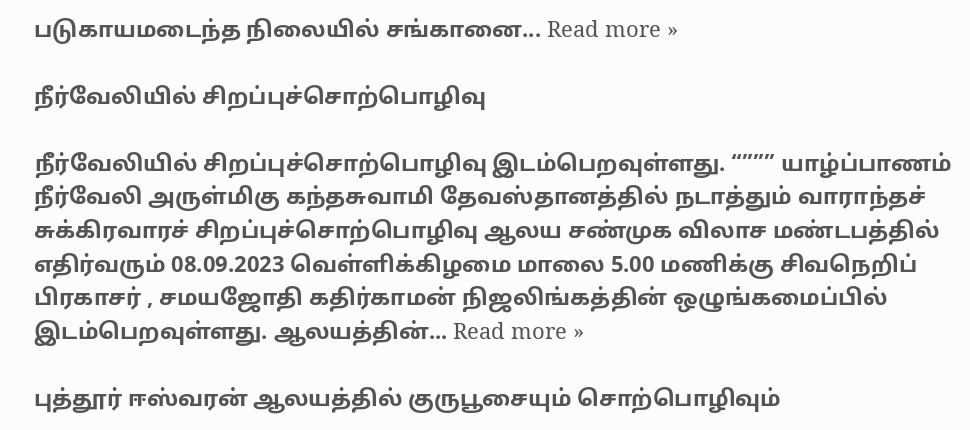படுகாயமடைந்த நிலையில் சங்கானை... Read more »

நீர்வேலியில் சிறப்புச்சொற்பொழிவு

நீர்வேலியில் சிறப்புச்சொற்பொழிவு இடம்பெறவுள்ளது. “””” யாழ்ப்பாணம் நீர்வேலி அருள்மிகு கந்தசுவாமி தேவஸ்தானத்தில் நடாத்தும் வாராந்தச் சுக்கிரவாரச் சிறப்புச்சொற்பொழிவு ஆலய சண்முக விலாச மண்டபத்தில் எதிர்வரும் 08.09.2023 வெள்ளிக்கிழமை மாலை 5.00 மணிக்கு சிவநெறிப் பிரகாசர் , சமயஜோதி கதிர்காமன் நிஜலிங்கத்தின் ஒழுங்கமைப்பில் இடம்பெறவுள்ளது. ஆலயத்தின்... Read more »

புத்தூர் ஈஸ்வரன் ஆலயத்தில் குருபூசையும் சொற்பொழிவும்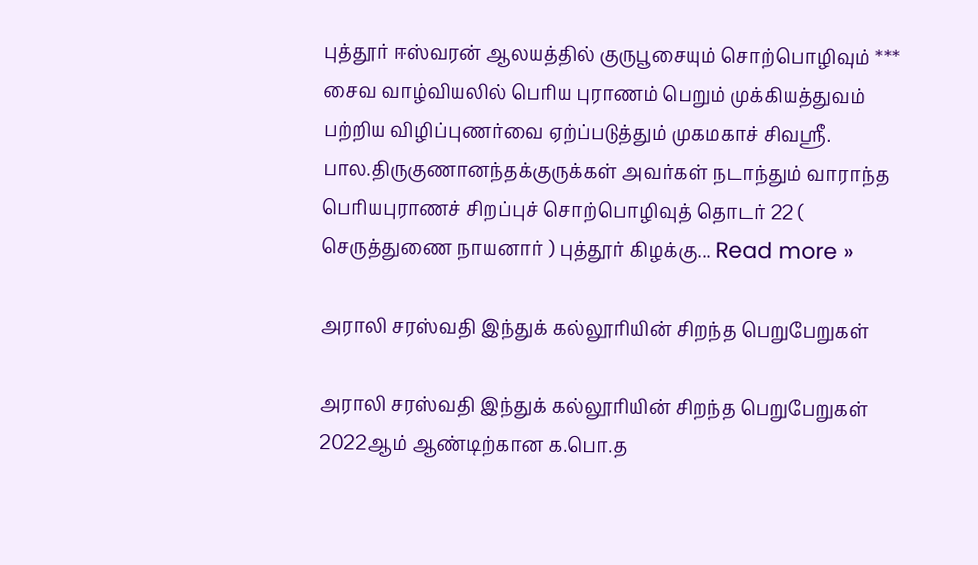புத்தூர் ஈஸ்வரன் ஆலயத்தில் குருபூசையும் சொற்பொழிவும் *** சைவ வாழ்வியலில் பெரிய புராணம் பெறும் முக்கியத்துவம் பற்றிய விழிப்புணர்வை ஏற்ப்படுத்தும் முகமகாச் சிவஸ்ரீ. பால.திருகுணானந்தக்குருக்கள் அவர்கள் நடாந்தும் வாராந்த பெரியபுராணச் சிறப்புச் சொற்பொழிவுத் தொடர் 22 ( செருத்துணை நாயனார் ) புத்தூர் கிழக்கு... Read more »

அராலி சரஸ்வதி இந்துக் கல்லூரியின் சிறந்த பெறுபேறுகள்

அராலி சரஸ்வதி இந்துக் கல்லூரியின் சிறந்த பெறுபேறுகள் 2022ஆம் ஆண்டிற்கான க.பொ.த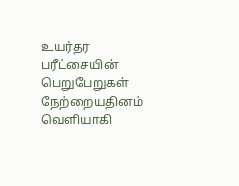உயர்தர பரீட்சையின் பெறுபேறுகள் நேற்றையதினம் வெளியாகி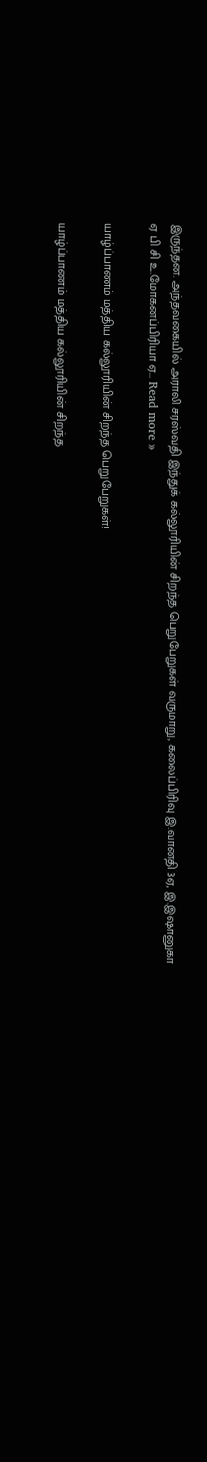இருந்தன. அந்தவகையில் அராலி சரஸ்வதி இந்துக் கல்லூரியின் சிறந்த பெறுபேறுகள் வருமாறு, கலைப்பிரிவு இ.வானதி 3ஏ, இ.இஷானுகா ஏ பி சி உ.மோகனப்பிரியா ஏ... Read more »

யாழ்ப்பாணம் மத்திய கல்லூரியின் சிறந்த பெறுபேறுகள்!

யாழ்ப்பாணம் மத்திய கல்லூரியின் சிறந்த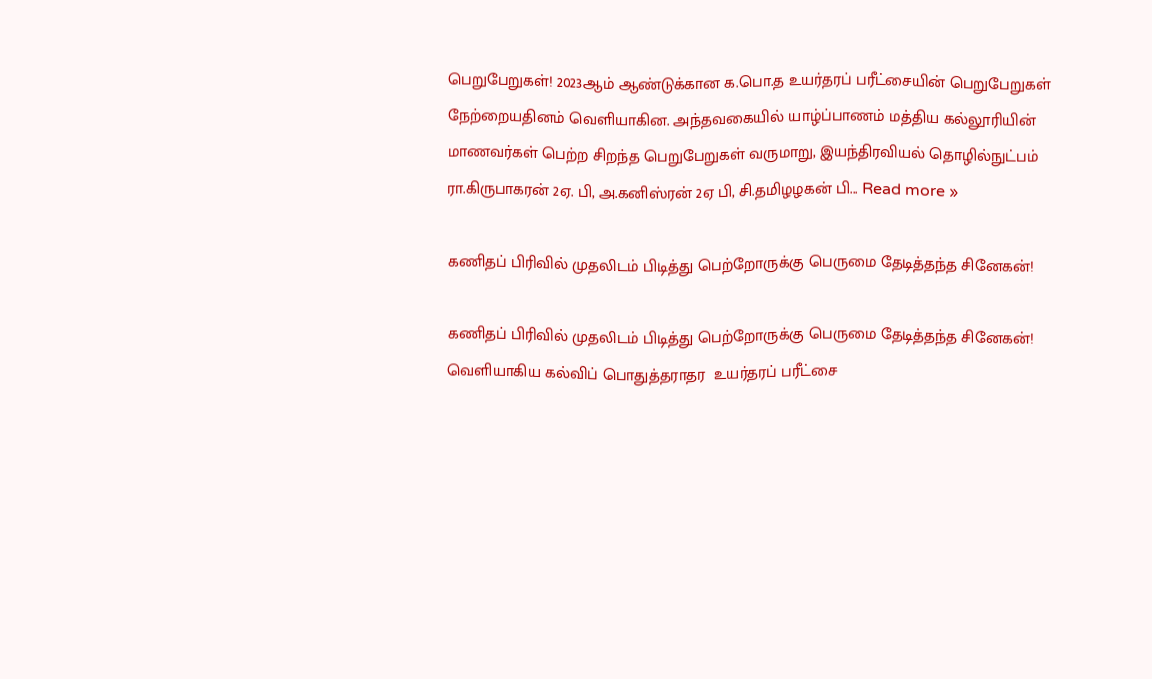பெறுபேறுகள்! 2023ஆம் ஆண்டுக்கான க.பொ.த உயர்தரப் பரீட்சையின் பெறுபேறுகள் நேற்றையதினம் வெளியாகின. அந்தவகையில் யாழ்ப்பாணம் மத்திய கல்லூரியின் மாணவர்கள் பெற்ற சிறந்த பெறுபேறுகள் வருமாறு, இயந்திரவியல் தொழில்நுட்பம் ரா.கிருபாகரன் 2ஏ. பி, அ.கனிஸ்ரன் 2ஏ பி, சி.தமிழழகன் பி... Read more »

கணிதப் பிரிவில் முதலிடம் பிடித்து பெற்றோருக்கு பெருமை தேடித்தந்த சினேகன்!

கணிதப் பிரிவில் முதலிடம் பிடித்து பெற்றோருக்கு பெருமை தேடித்தந்த சினேகன்! வெளியாகிய கல்விப் பொதுத்தராதர  உயர்தரப் பரீட்சை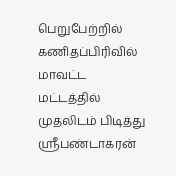பெறுபேற்றில் கணிதப்பிரிவில் மாவட்ட மட்டத்தில் முதலிடம் பிடித்து ஸ்ரீபண்டாகரன்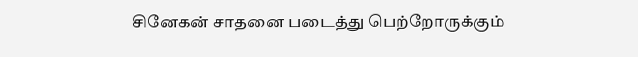சினேகன் சாதனை படைத்து பெற்றோருக்கும்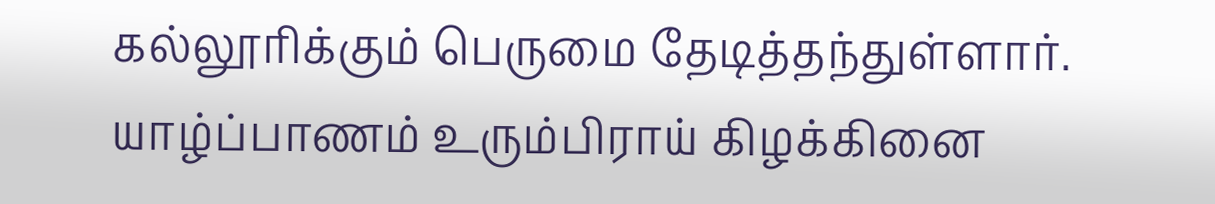கல்லூரிக்கும் பெருமை தேடித்தந்துள்ளார். யாழ்ப்பாணம் உரும்பிராய் கிழக்கினை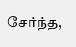சேர்ந்த,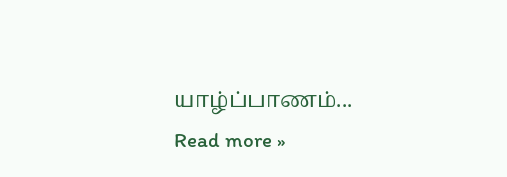யாழ்ப்பாணம்... Read more »